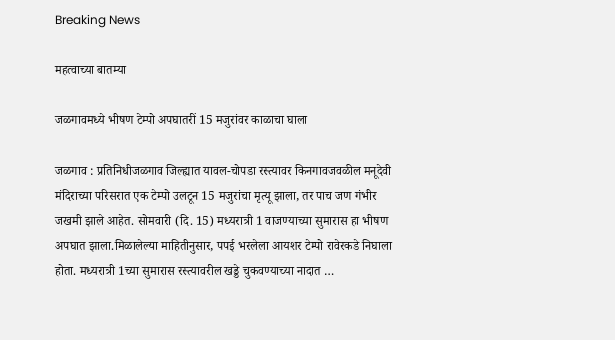Breaking News

महत्वाच्या बातम्या

जळगावमध्ये भीषण टेम्पो अपघातरीं 15 मजुरांवर काळाचा घाला

जळगाव : प्रतिनिधीजळगाव जिल्ह्यात यावल-चोपडा रस्त्यावर किनगावजवळील मनूदेवी मंदिराच्या परिसरात एक टेम्पो उलटून 15 मजुरांचा मृत्यू झाला, तर पाच जण गंभीर जखमी झाले आहेत. सोमवारी (दि. 15) मध्यरात्री 1 वाजण्याच्या सुमारास हा भीषण अपघात झाला.मिळालेल्या माहितीनुसार, पपई भरलेला आयशर टेम्पो रावेरकडे निघाला होता. मध्यरात्री 1च्या सुमारास रस्त्यावरील खड्डे चुकवण्याच्या नादात …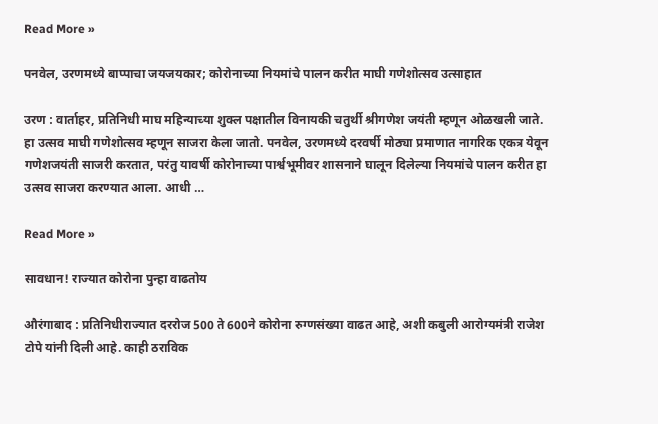Read More »

पनवेल, उरणमध्ये बाप्पाचा जयजयकार; कोरोनाच्या नियमांचे पालन करीत माघी गणेशोत्सव उत्साहात

उरण : वार्ताहर, प्रतिनिधी माघ महिन्याच्या शुक्ल पक्षातील विनायकी चतुर्थी श्रीगणेश जयंती म्हणून ओळखली जाते. हा उत्सव माघी गणेशोत्सव म्हणून साजरा केला जातो. पनवेल, उरणमध्ये दरवर्षी मोठ्या प्रमाणात नागरिक एकत्र येवून गणेशजयंती साजरी करतात, परंतु यावर्षी कोरोनाच्या पार्श्वभूमीवर शासनाने घालून दिलेल्या नियमांचे पालन करीत हा उत्सव साजरा करण्यात आला. आधी …

Read More »

सावधान! राज्यात कोरोना पुन्हा वाढतोय

औरंगाबाद : प्रतिनिधीराज्यात दररोज 500 ते 600ने कोरोना रुग्णसंख्या वाढत आहे, अशी कबुली आरोग्यमंत्री राजेश टोपे यांनी दिली आहे. काही ठराविक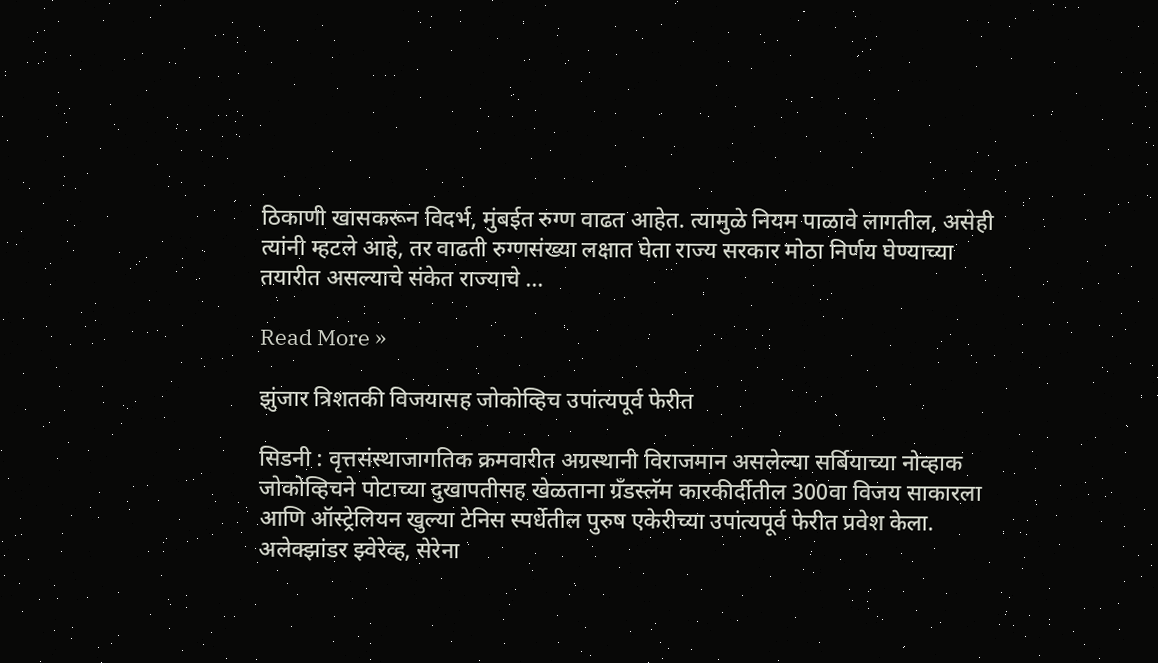ठिकाणी खासकरून विदर्भ, मुंबईत रुग्ण वाढत आहेत. त्यामुळे नियम पाळावे लागतील, असेही त्यांनी म्हटले आहे, तर वाढती रुग्णसंख्या लक्षात घेता राज्य सरकार मोठा निर्णय घेण्याच्या तयारीत असल्याचे संकेत राज्याचे …

Read More »

झुंजार त्रिशतकी विजयासह जोकोव्हिच उपांत्यपूर्व फेरीत

सिडनी : वृत्तसंस्थाजागतिक क्रमवारीत अग्रस्थानी विराजमान असलेल्या सर्बियाच्या नोव्हाक जोकोव्हिचने पोटाच्या दुखापतीसह खेळताना ग्रँडस्लॅम कारकीर्दीतील 300वा विजय साकारला आणि ऑस्ट्रेलियन खुल्या टेनिस स्पर्धेतील पुरुष एकेरीच्या उपांत्यपूर्व फेरीत प्रवेश केला. अलेक्झांडर झ्वेरेव्ह, सेरेना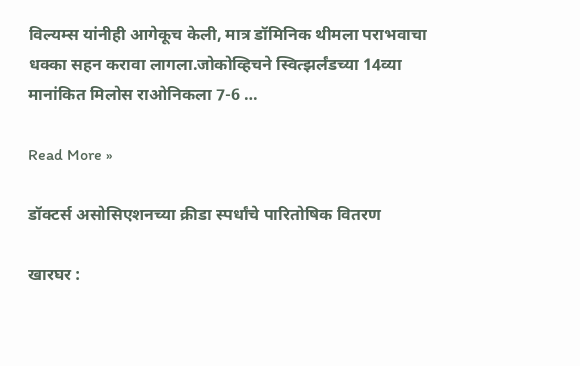विल्यम्स यांनीही आगेकूच केली, मात्र डॉमिनिक थीमला पराभवाचा धक्का सहन करावा लागला.जोकोव्हिचने स्वित्झर्लंडच्या 14व्या मानांकित मिलोस राओनिकला 7-6 …

Read More »

डॉक्टर्स असोसिएशनच्या क्रीडा स्पर्धांचे पारितोषिक वितरण

खारघर :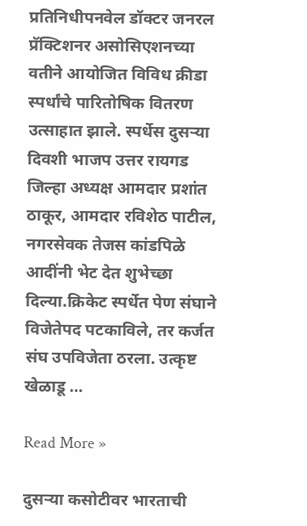प्रतिनिधीपनवेल डॉक्टर जनरल प्रॅक्टिशनर असोसिएशनच्या वतीने आयोजित विविध क्रीडा स्पर्धांचे पारितोषिक वितरण उत्साहात झाले. स्पर्धेस दुसर्‍या दिवशी भाजप उत्तर रायगड जिल्हा अध्यक्ष आमदार प्रशांत ठाकूर, आमदार रविशेठ पाटील, नगरसेवक तेजस कांडपिळे आदींनी भेट देत शुभेच्छा दिल्या.क्रिकेट स्पर्धेत पेण संघाने विजेतेपद पटकाविले, तर कर्जत संघ उपविजेता ठरला. उत्कृष्ट खेळाडू …

Read More »

दुसर्‍या कसोटीवर भारताची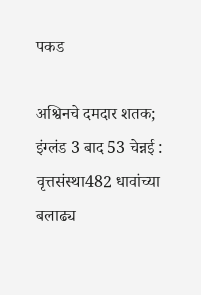पकड

अश्विनचे दमदार शतक; इंग्लंड 3 बाद 53 चेन्नई : वृत्तसंस्था482 धावांच्या बलाढ्य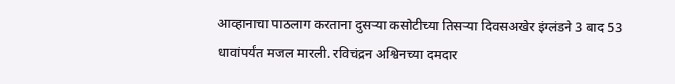आव्हानाचा पाठलाग करताना दुसर्‍या कसोटीच्या तिसर्‍या दिवसअखेर इंग्लंडने 3 बाद 53 धावांपर्यंत मजल मारली. रविचंद्रन अश्विनच्या दमदार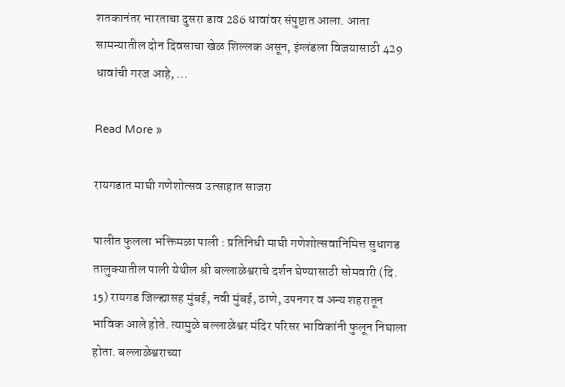शतकानंतर भारताचा दुसरा डाव 286 धावांवर संपुष्टात आला. आता सामन्यातील दोन दिवसाचा खेळ शिल्लक असून, इंग्लंडला विजयासाठी 429 धावांची गरज आहे, …

Read More »

रायगडात माघी गणेशोत्सव उत्साहात साजरा

पालीत फुलला भक्तिमळा पाली : प्रतिनिधी माघी गणेशोत्सवानिमित्त सुधागड तालुक्यातील पाली येथील श्री बल्लाळेश्वराचे दर्शन घेण्यासाठी सोमवारी (दि. 15) रायगड जिल्ह्यासह मुंबई, नवी मुंबई, ठाणे, उपनगर व अन्य शहरातून भाविक आले होते. त्यामुळे बल्लाळेश्वर मंदिर परिसर भाविकांनी फुलून निघाला होता. बल्लाळेश्वराच्या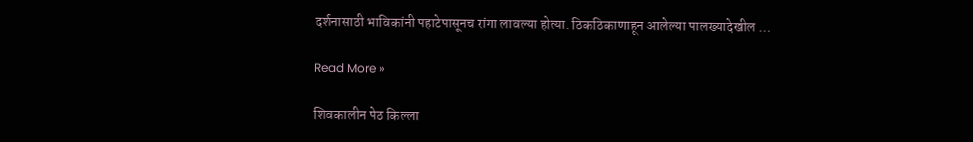दर्शनासाठी भाविकांनी पहाटेपासूनच रांगा लावल्या होत्या. ठिकठिकाणाहून आलेल्या पालख्यादेखील …

Read More »

शिवकालीन पेठ किल्ला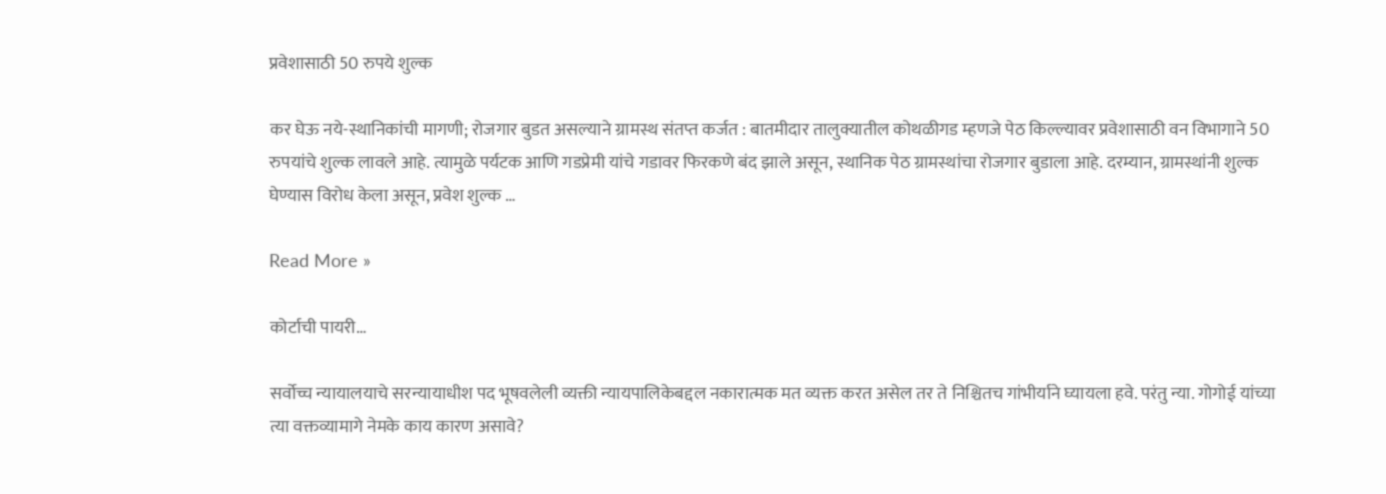प्रवेशासाठी 50 रुपये शुल्क

कर घेऊ नये-स्थानिकांची मागणी; रोजगार बुडत असल्याने ग्रामस्थ संतप्त कर्जत : बातमीदार तालुक्यातील कोथळीगड म्हणजे पेठ किल्ल्यावर प्रवेशासाठी वन विभागाने 50 रुपयांचे शुल्क लावले आहे. त्यामुळे पर्यटक आणि गडप्रेमी यांचे गडावर फिरकणे बंद झाले असून, स्थानिक पेठ ग्रामस्थांचा रोजगार बुडाला आहे. दरम्यान, ग्रामस्थांनी शुल्क घेण्यास विरोध केला असून, प्रवेश शुल्क …

Read More »

कोर्टाची पायरी…

सर्वोच्च न्यायालयाचे सरन्यायाधीश पद भूषवलेली व्यक्ती न्यायपालिकेबद्दल नकारात्मक मत व्यक्त करत असेल तर ते निश्चितच गांभीर्याने घ्यायला हवे. परंतु न्या. गोगोई यांच्या त्या वक्तव्यामागे नेमके काय कारण असावे?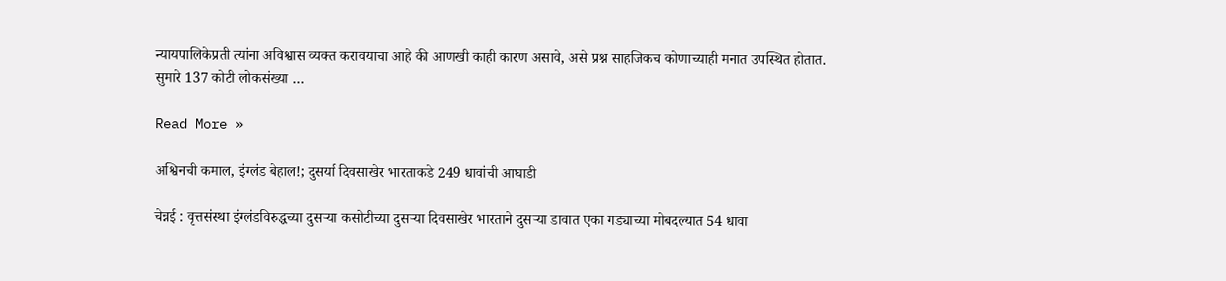न्यायपालिकेप्रती त्यांना अविश्वास व्यक्त करावयाचा आहे की आणखी काही कारण असावे, असे प्रश्न साहजिकच कोणाच्याही मनात उपस्थित होतात. सुमारे 137 कोटी लोकसंख्या …

Read More »

अश्विनची कमाल, इंग्लंड बेहाल!; दुसर्या दिवसाखेर भारताकडे 249 धावांची आघाडी

चेन्नई : वृत्तसंस्था इंग्लंडविरुद्धच्या दुसर्‍या कसोटीच्या दुसर्‍या दिवसाखेर भारताने दुसर्‍या डावात एका गड्याच्या मोबदल्यात 54 धावा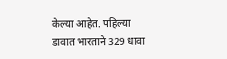केल्या आहेत. पहिल्या डावात भारताने 329 धावा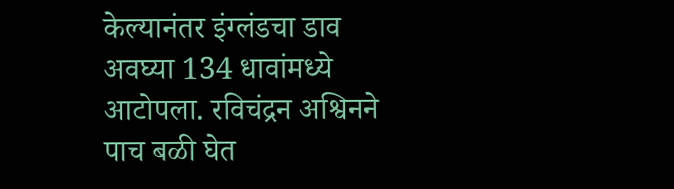केल्यानंतर इंग्लंडचा डाव अवघ्या 134 धावांमध्ये आटोपला. रविचंद्रन अश्विनने पाच बळी घेत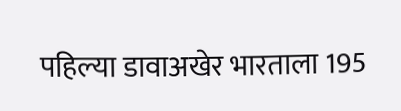पहिल्या डावाअखेर भारताला 195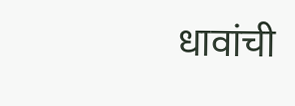धावांची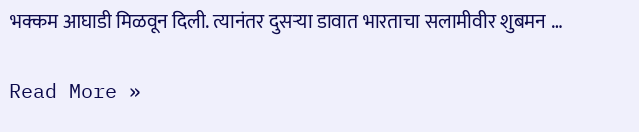भक्कम आघाडी मिळवून दिली. त्यानंतर दुसर्‍या डावात भारताचा सलामीवीर शुबमन …

Read More »